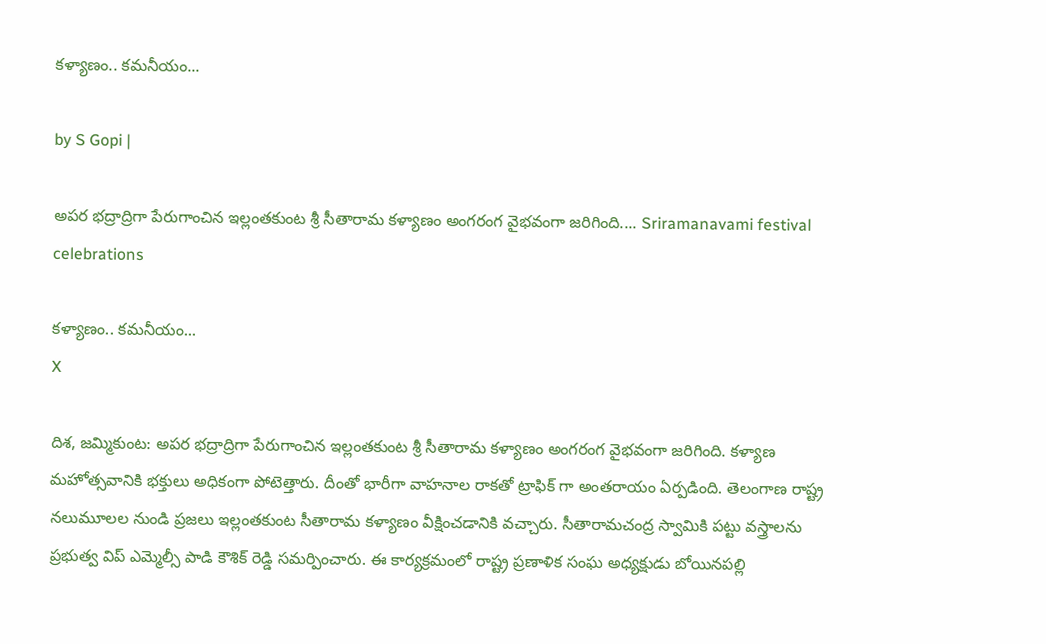కళ్యాణం.. కమనీయం...

by S Gopi |

అపర భద్రాద్రిగా పేరుగాంచిన ఇల్లంతకుంట శ్రీ సీతారామ కళ్యాణం అంగరంగ వైభవంగా జరిగింది.... Sriramanavami festival celebrations

కళ్యాణం.. కమనీయం...
X

దిశ, జమ్మికుంట: అపర భద్రాద్రిగా పేరుగాంచిన ఇల్లంతకుంట శ్రీ సీతారామ కళ్యాణం అంగరంగ వైభవంగా జరిగింది. కళ్యాణ మహోత్సవానికి భక్తులు అధికంగా పోటెత్తారు. దీంతో భారీగా వాహనాల రాకతో ట్రాఫిక్ గా అంతరాయం ఏర్పడింది. తెలంగాణ రాష్ట్ర నలుమూలల నుండి ప్రజలు ఇల్లంతకుంట సీతారామ కళ్యాణం వీక్షించడానికి వచ్చారు. సీతారామచంద్ర స్వామికి పట్టు వస్త్రాలను ప్రభుత్వ విప్ ఎమ్మెల్సీ పాడి కౌశిక్ రెడ్డి సమర్పించారు. ఈ కార్యక్రమంలో రాష్ట్ర ప్రణాళిక సంఘ అధ్యక్షుడు బోయినపల్లి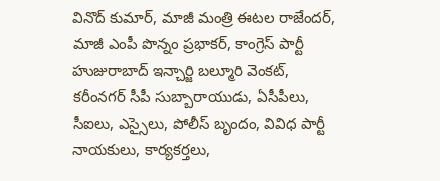వినొద్ కుమార్, మాజీ మంత్రి ఈటల రాజేందర్, మాజీ ఎంపీ పొన్నం ప్రభాకర్, కాంగ్రెస్ పార్టీ హుజురాబాద్ ఇన్చార్జి బల్మూరి వెంకట్, కరీంనగర్ సీపీ సుబ్బారాయుడు, ఏసీపీలు, సీఐలు, ఎస్సైలు, పోలీస్ బృందం, వివిధ పార్టీ నాయకులు, కార్యకర్తలు,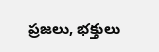ప్రజలు, భక్తులు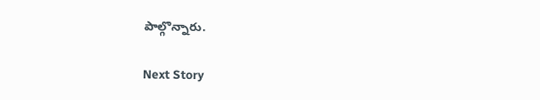పాల్గొన్నారు.

Next Story